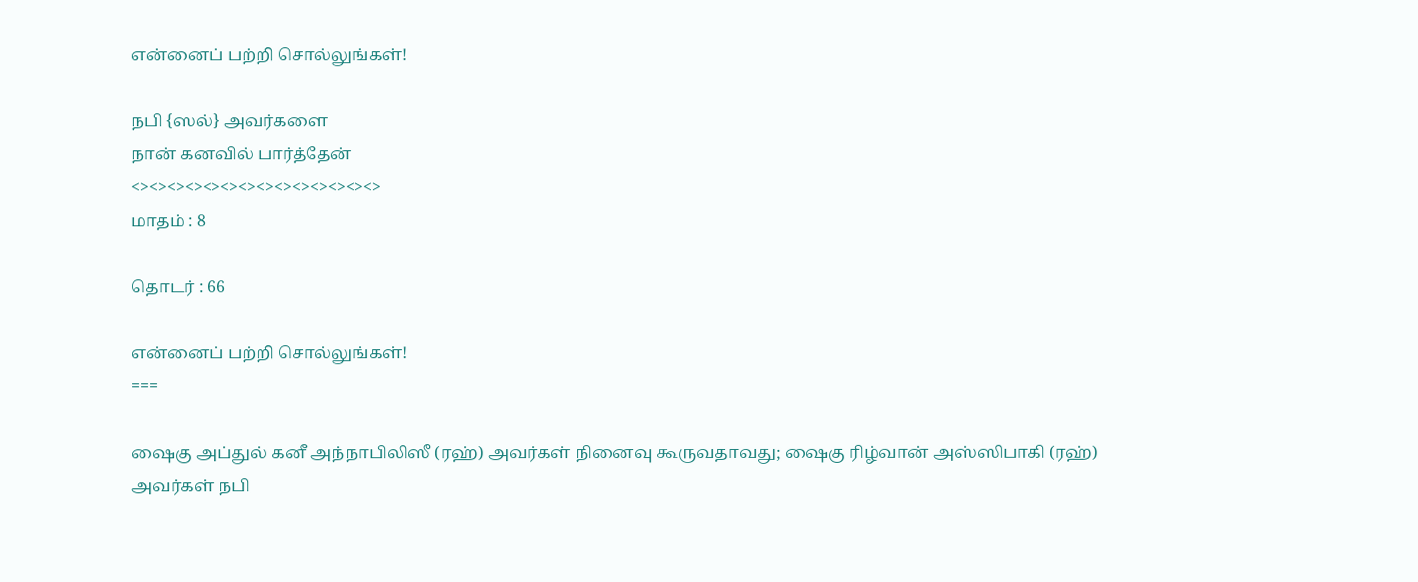என்னைப் பற்றி சொல்லுங்கள்!

நபி {ஸல்} அவர்களை
நான் கனவில் பார்த்தேன்
<><><><><><><><><><><><><><>
மாதம் : 8

தொடர் : 66

என்னைப் பற்றி சொல்லுங்கள்!
===

ஷைகு அப்துல் கனீ அந்நாபிலிஸீ (ரஹ்) அவர்கள் நினைவு கூருவதாவது; ஷைகு ரிழ்வான் அஸ்ஸிபாகி (ரஹ்) அவர்கள் நபி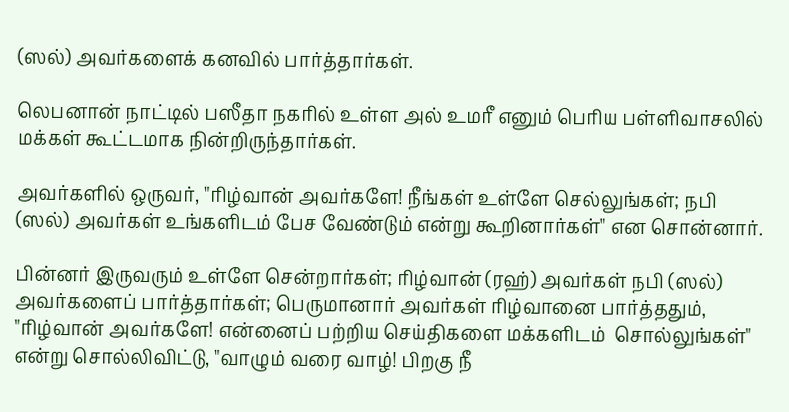(ஸல்) அவர்களைக் கனவில் பார்த்தார்கள்.

லெபனான் நாட்டில் பஸீதா நகரில் உள்ள அல் உமரீ எனும் பெரிய பள்ளிவாசலில் மக்கள் கூட்டமாக நின்றிருந்தார்கள்.

அவர்களில் ஒருவர், "ரிழ்வான் அவர்களே! நீங்கள் உள்ளே செல்லுங்கள்; நபி (ஸல்) அவர்கள் உங்களிடம் பேச வேண்டும் என்று கூறினார்கள்" என சொன்னார்.

பின்னர் இருவரும் உள்ளே சென்றார்கள்; ரிழ்வான் (ரஹ்) அவர்கள் நபி (ஸல்) அவர்களைப் பார்த்தார்கள்; பெருமானார் அவர்கள் ரிழ்வானை பார்த்ததும், "ரிழ்வான் அவர்களே! என்னைப் பற்றிய செய்திகளை மக்களிடம்  சொல்லுங்கள்" என்று சொல்லிவிட்டு, "வாழும் வரை வாழ்! பிறகு நீ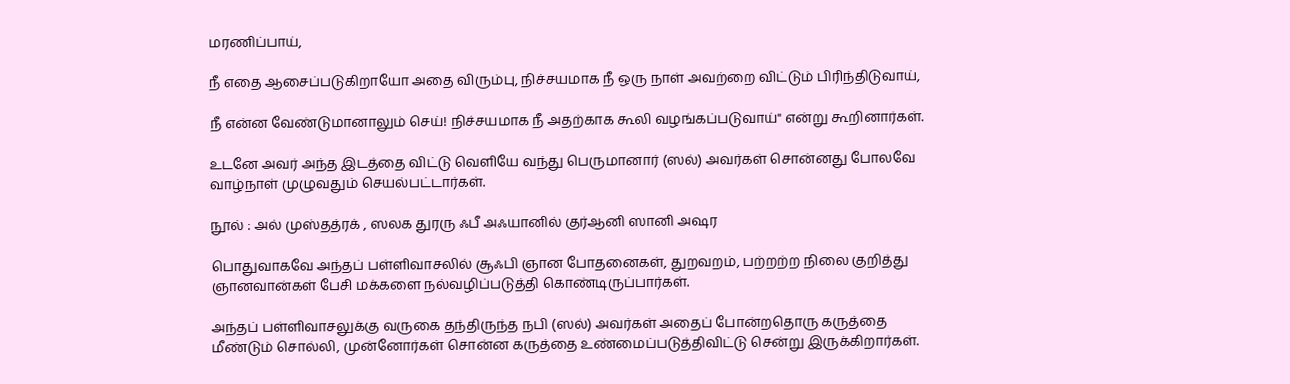மரணிப்பாய்,

நீ எதை ஆசைப்படுகிறாயோ அதை விரும்பு, நிச்சயமாக நீ ஒரு நாள் அவற்றை விட்டும் பிரிந்திடுவாய்,

நீ என்ன வேண்டுமானாலும் செய்! நிச்சயமாக நீ அதற்காக கூலி வழங்கப்படுவாய்" என்று கூறினார்கள்.

உடனே அவர் அந்த இடத்தை விட்டு வெளியே வந்து பெருமானார் (ஸல்) அவர்கள் சொன்னது போலவே வாழ்நாள் முழுவதும் செயல்பட்டார்கள்.

நூல் : அல் முஸ்தத்ரக் , ஸலக துரரு ஃபீ அஃயானில் குர்ஆனி ஸானி அஷர

பொதுவாகவே அந்தப் பள்ளிவாசலில் சூஃபி ஞான போதனைகள், துறவறம், பற்றற்ற நிலை குறித்து ஞானவான்கள் பேசி மக்களை நல்வழிப்படுத்தி கொண்டிருப்பார்கள்.

அந்தப் பள்ளிவாசலுக்கு வருகை தந்திருந்த நபி (ஸல்) அவர்கள் அதைப் போன்றதொரு கருத்தை மீண்டும் சொல்லி, முன்னோர்கள் சொன்ன கருத்தை உண்மைப்படுத்திவிட்டு சென்று இருக்கிறார்கள்.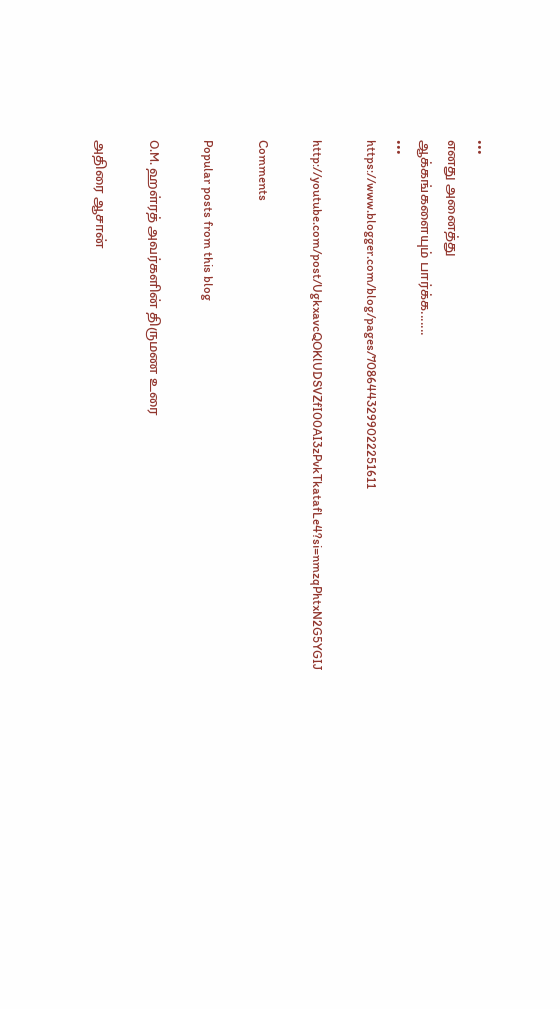•••
எனது அனைத்து
ஆக்கங்களையும் பார்க்க.......
•••
https://www.blogger.com/blog/pages/7086443299022251611

http://youtube.com/post/UgkxavcQOKlUDSVZfI00AI3zPvkTkatafLe4?si=nmzqPhtxN2G5YGIJ

Comments

Popular posts from this blog

O.M. ஹள்ரத் அவர்களின் திருமண உரை

அதிரை ஆசான்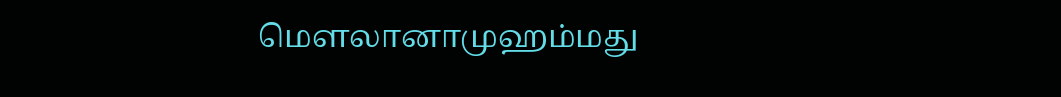மௌலானாமுஹம்மது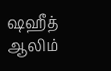ஷஹீத் ஆலிம்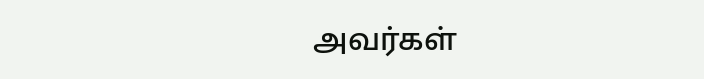அவர்கள்